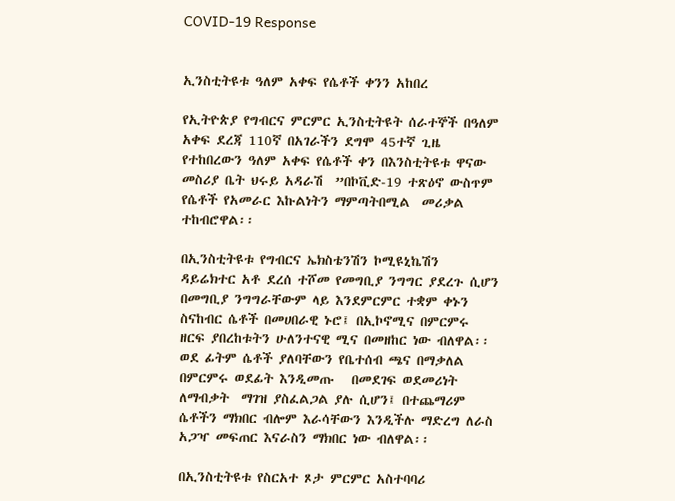COVID-19 Response


ኢንስቲትዩቱ ዓለም አቀፍ የሴቶች ቀንን አከበረ

የኢትዮጵያ የግብርና ምርምር ኢንስቲትዩት ሰራተኞች በዓለም አቀፍ ደረጃ 110ኛ በአገራችን ደግሞ 45ተኛ ጊዜ የተከበረውን ዓለም አቀፍ የሴቶች ቀን በእንስቲትዩቱ ዋናው መስሪያ ቤት ህሩይ አዳራሽ  ”በኮቪድ-19 ተጽዕኖ ውስጥም የሴቶች የአመራር እኩልነትን ማምጣትበሚል  መሪቃል  ተከብሮዋል፡፡

በኢንስቲትዩቱ የግብርና ኤክስቴንሽን ኮሚዩኒኬሽን   ዳይሬክተር አቶ ደረሰ ተሾመ የመግቢያ ንግግር ያደረጉ ሲሆን በመግቢያ ንግግራቸውም ላይ እንደምርምር ተቋም ቀኑን ስናከብር ሴቶች በመሀበራዊ ኑሮ፤ በኢኮኖሚና በምርምሩ ዘርፍ ያበረከቱትን ሁለንተናዊ ሚና በመዘከር ነው ብለዋል፡፡ ወደ ፊትም ሴቶች ያለባቸውን የቤተሰብ ጫና በማቃለል በምርምሩ ወደፊት እንዲመጡ   በመደገፍ ወደመሪነት ለማብቃት  ማገዝ ያስፈልጋል ያሉ ሲሆን፤ በተጨማሪም ሴቶችን ማክበር ብሎም እራሳቸውን እንዲችሉ ማድረግ ለራስ አጋዣ መፍጠር እናራስን ማክበር ነው ብለዋል፡፡

በኢንስቲትዩቱ የስርአተ ጾታ ምርምር አስተባባሪ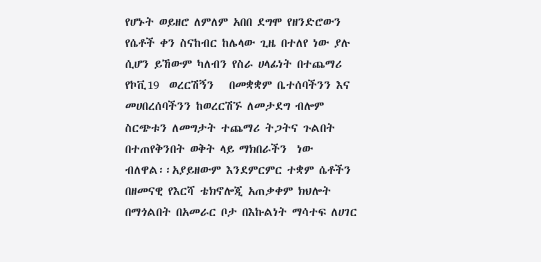የሆኑት ወይዘሮ ለምለም አበበ ደግሞ የዘንድሮውን የሴቶች ቀን ስናከብር ከሌላው ጊዜ በተለየ ነው ያሉ ሲሆን ይኸውም ካለብን የስራ ሀላፊነት በተጨማሪ የኮቪ19  ወረርሽኝን   በመቋቋም ቤተሰባችንን እና መሀበረሰባችንን ከወረርሽኙ ለመታደግ ብሎም ስርጭቱን ለመግታት ተጨማሪ ትጋትና ጉልበት በተጠየቅንበት ወቅት ላይ ማክበራችን  ነው ብለዋል፡፡አያይዘውም እንደምርምር ተቋም ሴቶችን በዘመናዊ የእርሻ ቴክኖሎጂ አጠቃቀም ክህሎት በማጎልበት በአመራር ቦታ በእኩልነት ማሳተፍ ለሀገር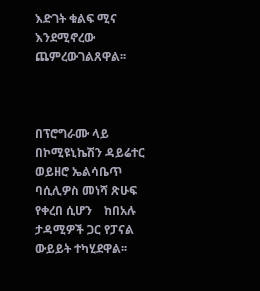እድገት ቁልፍ ሚና እንደሚኖረው ጨምረውገልጸዋል፡፡



በፕሮግራሙ ላይ በኮሚዩኒኬሽን ዳይሬተር  ወይዘሮ ኤልሳቤጥ ባሲሊዎስ መነሻ ጽሁፍ የቀረበ ሲሆን    ከበአሉ ታዳሚዎች ጋር የፓናል  ውይይት ተካሂደዋል፡፡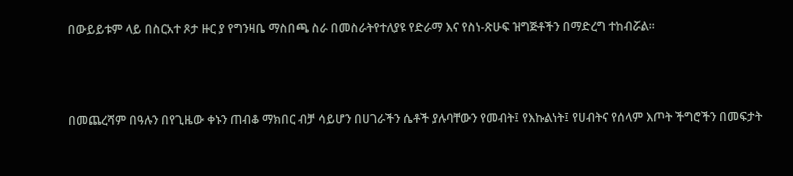በውይይቱም ላይ በስርአተ ጾታ ዙር ያ የግንዛቤ ማስበጫ ስራ በመስራትየተለያዩ የድራማ እና የስነ-ጽሁፍ ዝግጅቶችን በማድረግ ተከብሯል፡፡



በመጨረሻም በዓሉን በየጊዜው ቀኑን ጠብቆ ማክበር ብቻ ሳይሆን በሀገራችን ሴቶች ያሉባቸውን የመብት፤ የእኩልነት፤ የሀብትና የሰላም እጦት ችግሮችን በመፍታት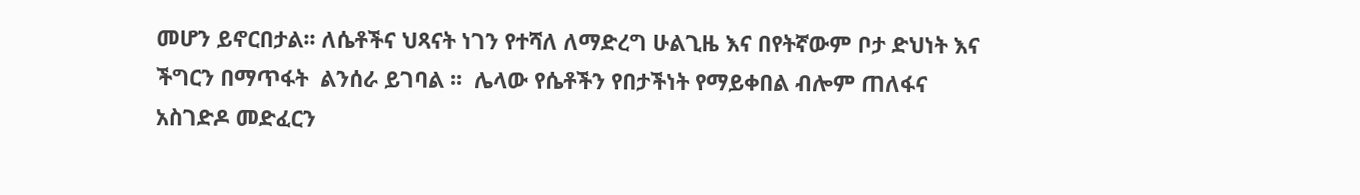መሆን ይኖርበታል፡፡ ለሴቶችና ህጻናት ነገን የተሻለ ለማድረግ ሁልጊዜ እና በየትኛውም ቦታ ድህነት እና ችግርን በማጥፋት  ልንሰራ ይገባል ፡፡  ሌላው የሴቶችን የበታችነት የማይቀበል ብሎም ጠለፋና አስገድዶ መድፈርን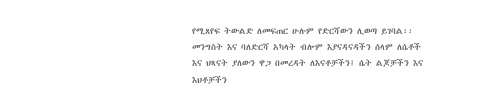የሚጸየፍ ትውልድ ለመፍጠር ሁሉም የድርሻውን ሊወጣ ይገባል፡፡ መንግስት እና ባለድርሻ አካላት ብሎም እያናዳናዳችን ሰላም ለሴቶች እና ህጻናት ያለውን ዋጋ በመረዳት ለእናቶቻችን፤ ሴት ልጆቻችን እና እህቶቻችን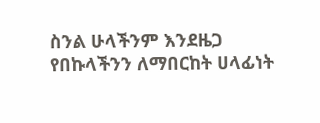ስንል ሁላችንም እንደዜጋ የበኩላችንን ለማበርከት ሀላፊነት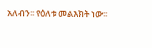አለብን፡፡ የዕለቱ መልእክት ነው፡፡